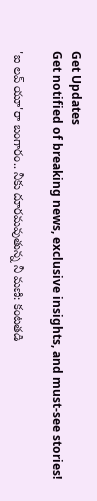Get Updates
Get notified of breaking news, exclusive insights, and must-see stories!

'ఐ లవ్ యూ'రా బంగారం.. నీకు దూరమవుతున్న నీ మణి: కంటతడి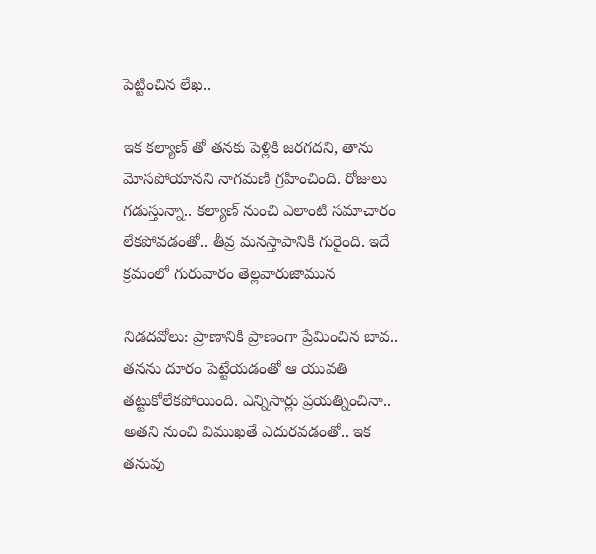పెట్టించిన లేఖ..

ఇక కల్యాణ్ తో తనకు పెళ్లికి జరగదని, తాను మోసపోయానని నాగమణి గ్రహించింది. రోజులు గడుస్తున్నా.. కల్యాణ్ నుంచి ఎలాంటి సమాచారం లేకపోవడంతో.. తీవ్ర మనస్తాపానికి గురైంది. ఇదే క్రమంలో గురువారం తెల్లవారుజామున

నిడదవోలు: ప్రాణానికి ప్రాణంగా ప్రేమించిన బావ.. తనను దూరం పెట్టేయడంతో ఆ యువతి తట్టుకోలేకపోయింది. ఎన్నిసార్లు ప్రయత్నించినా.. అతని నుంచి విముఖతే ఎదురవడంతో.. ఇక తనువు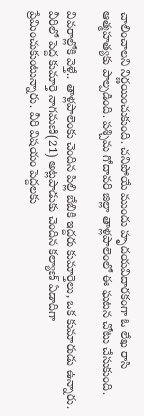చాలించాలని నిర్ణయించుకుంది. చనిపోయే ముందు హృదయవిదారకంగా ఓ లేఖ రాసి ఆత్మహత్యకు పాల్పడింది. పశ్చిమ గోదావరి జిల్లా తాళ్లపాలెంలో ఈ ఘటన చోటు చేసుకుంది.

వివరాల్లోకి వెళ్తే.. తాళ్లపాలెంకు చెందిన పిల్లి బేబికి ఇద్దరు కుమార్తెలు, ఒక కుమారుడు ఉన్నారు. వీరిలో పెద్ద కుమార్తె నాగమణి(21) అట్లపాడుకు చెందిన కల్యాణ్ ఏడాదిగా ప్రేమించుకుంటున్నారు. వీరి విషయం పెద్దలకు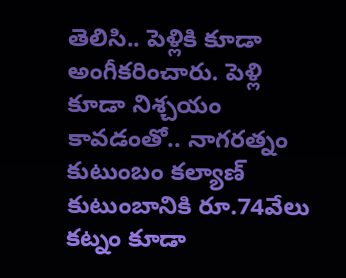తెలిసి.. పెళ్లికి కూడా అంగీకరించారు. పెళ్లి కూడా నిశ్చయం కావడంతో.. నాగరత్నం కుటుంబం కల్యాణ్ కుటుంబానికి రూ.74వేలు కట్నం కూడా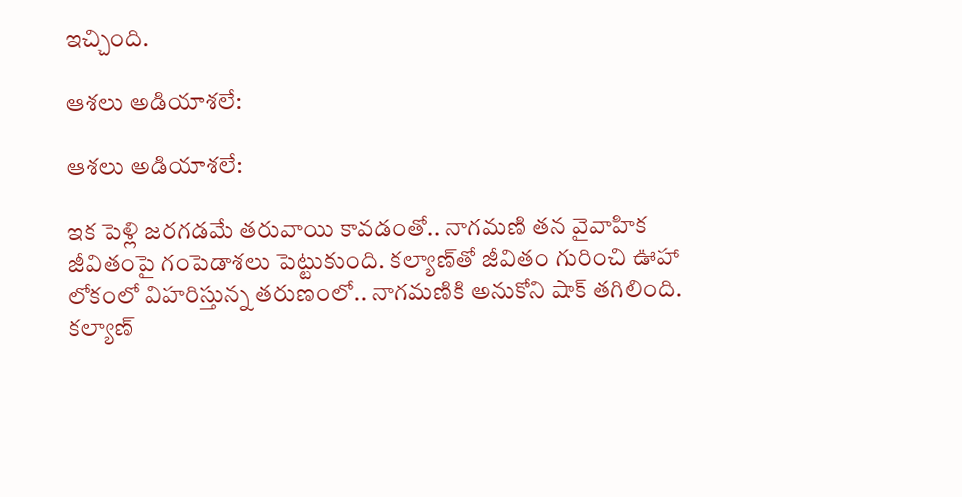ఇచ్చింది.

ఆశలు అడియాశలే:

ఆశలు అడియాశలే:

ఇక పెళ్లి జరగడమే తరువాయి కావడంతో.. నాగమణి తన వైవాహిక జీవితంపై గంపెడాశలు పెట్టుకుంది. కల్యాణ్‌తో జీవితం గురించి ఊహా లోకంలో విహరిస్తున్న తరుణంలో.. నాగమణికి అనుకోని షాక్ తగిలింది. కల్యాణ్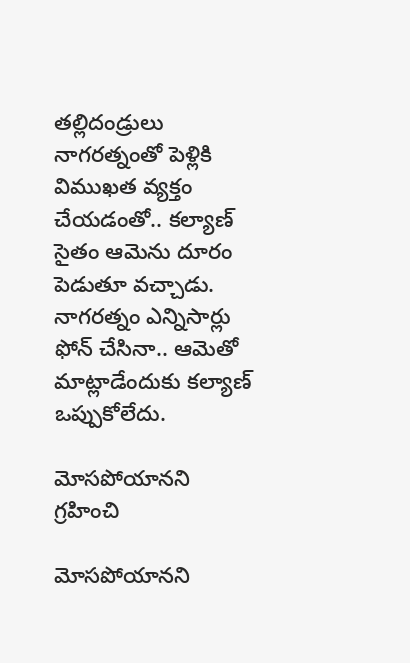తల్లిదండ్రులు నాగరత్నంతో పెళ్లికి విముఖత వ్యక్తం చేయడంతో.. కల్యాణ్ సైతం ఆమెను దూరం పెడుతూ వచ్చాడు. నాగరత్నం ఎన్నిసార్లు ఫోన్ చేసినా.. ఆమెతో మాట్లాడేందుకు కల్యాణ్ ఒప్పుకోలేదు.

మోసపోయానని గ్రహించి

మోసపోయానని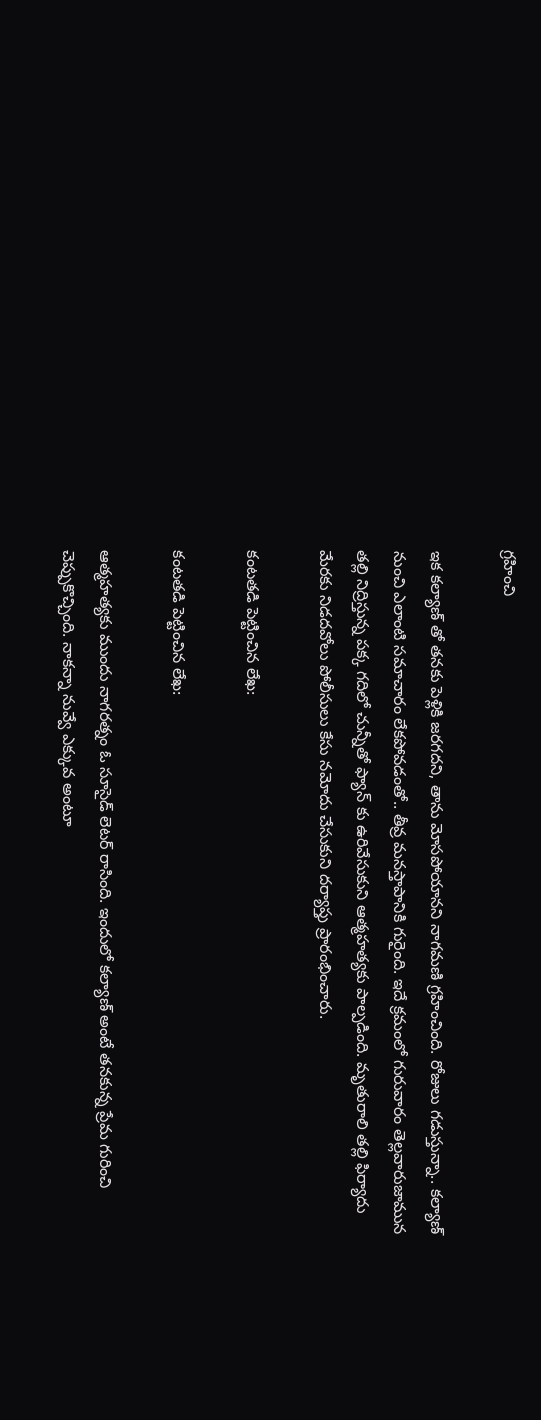గ్రహించి

ఇక కల్యాణ్ తో తనకు పెళ్లికి జరగదని, తాను మోసపోయానని నాగమణి గ్రహించింది. రోజులు గడుస్తున్నా.. కల్యాణ్ నుంచి ఎలాంటి సమాచారం లేకపోవడంతో.. తీవ్ర మనస్తాపానికి గురైంది. ఇదే క్రమంలో గురువారం తెల్లవారుజామున తల్లి నిద్రిస్తున్న పక్క గదిలో చున్నీతో ఫ్యాన్ కు ఉరివేసుకుని ఆత్మహత్యకు పాల్పడింది. మృతురాలి తల్లి ఫిర్యాదు మేరకు నిడదవోలు పోలీసులు కేసు నమోదు చేసుకుని దర్యాప్తు ప్రారంభించారు.

కంటతడి పెట్టించిన లేఖ:

కంటతడి పెట్టించిన లేఖ:

ఆత్మహత్యకు ముందు నాగరత్నం ఓ సూసైడ్ లెటర్ రాసింది. ఇందులో కల్యాణ్ అంటే తనకున్న ప్రేమ గురించి చెప్పుకొచ్చింది. నాకన్నా నువ్వే ఎక్కువ అంటూ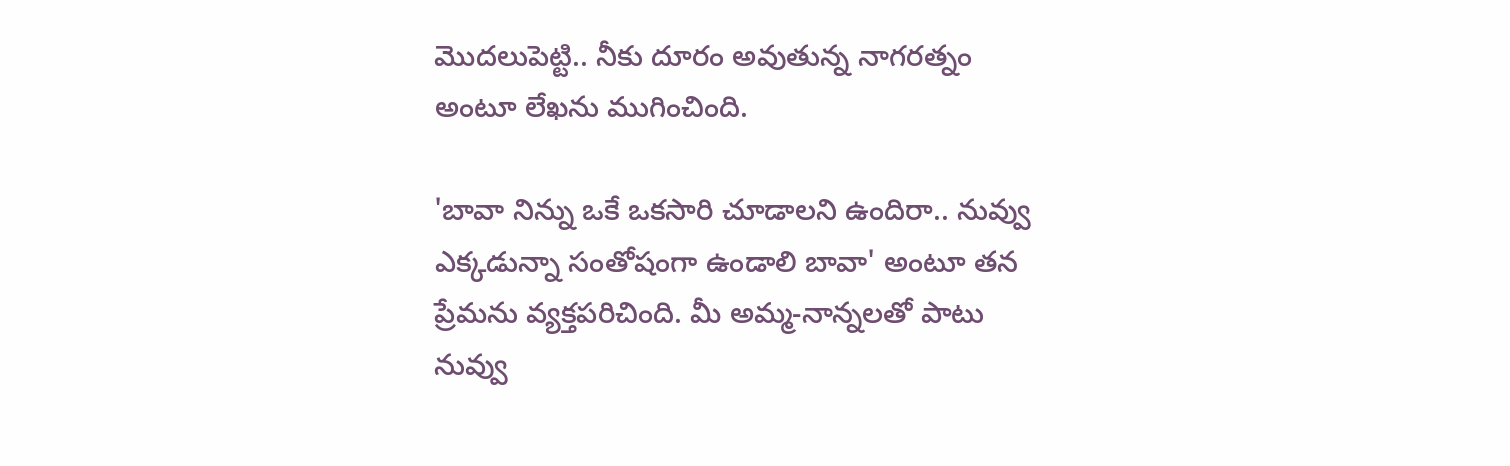మొదలుపెట్టి.. నీకు దూరం అవుతున్న నాగరత్నం అంటూ లేఖను ముగించింది.

'బావా నిన్ను ఒకే ఒకసారి చూడాలని ఉందిరా.. నువ్వు ఎక్కడున్నా సంతోషంగా ఉండాలి బావా' అంటూ తన ప్రేమను వ్యక్తపరిచింది. మీ అమ్మ-నాన్నలతో పాటు నువ్వు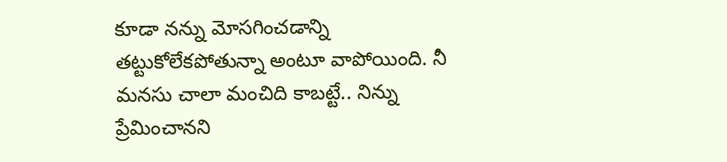కూడా నన్ను మోసగించడాన్ని తట్టుకోలేకపోతున్నా అంటూ వాపోయింది. నీ మనసు చాలా మంచిది కాబట్టే.. నిన్ను ప్రేమించానని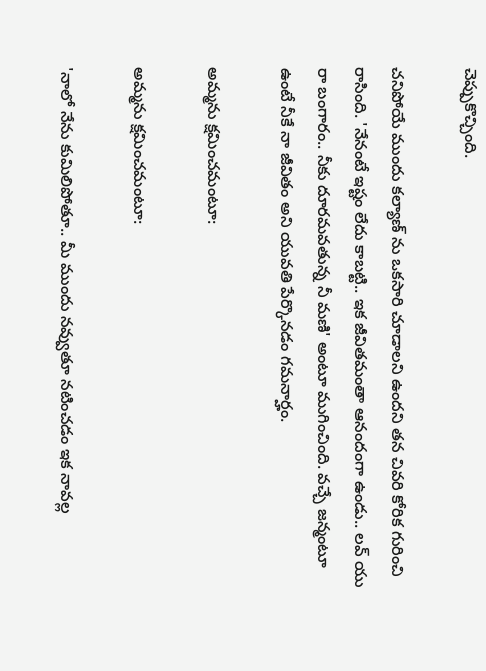చెప్పుకొచ్చింది.

చనిపోయే ముందు కల్యాణ్ ను ఒకసారి చూడాలని ఉందని తన చివరి కోరిక గురించి రాసింది. 'నేనంటే ఇష్టం లేదు కాబట్టి.. ఇక జీవితమంతా ఆనందంగా ఉండు.. లవ్ యు రా బంగారం.. నీకు దూరమవతున్న నీ మణి' అంటూ ముగించింది. వచ్చే జన్మంటూ ఉంటే నీకే నా జీవితం అని యువతి పేర్కొనడం గమనార్హం.

అమ్మను క్షమించమంటూ:

అమ్మను క్షమించమంటూ:

'నాలో నేను కుమిలిపోతూ.. మీ ముందు నవ్వుతూ నటించడం ఇక నావల్ల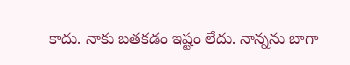కాదు. నాకు బతకడం ఇష్టం లేదు. నాన్నను బాగా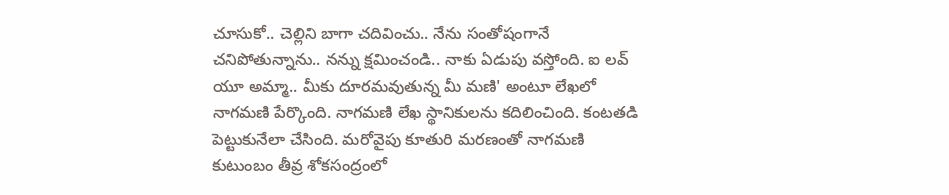చూసుకో.. చెల్లిని బాగా చదివించు.. నేను సంతోషంగానే చనిపోతున్నాను.. నన్ను క్షమించండి.. నాకు ఏడుపు వస్తోంది. ఐ లవ్ యూ అమ్మా.. మీకు దూరమవుతున్న మీ మణి' అంటూ లేఖలో నాగమణి పేర్కొంది. నాగమణి లేఖ స్థానికులను కదిలించింది. కంటతడి పెట్టుకునేలా చేసింది. మరోవైపు కూతురి మరణంతో నాగమణి కుటుంబం తీవ్ర శోకసంద్రంలో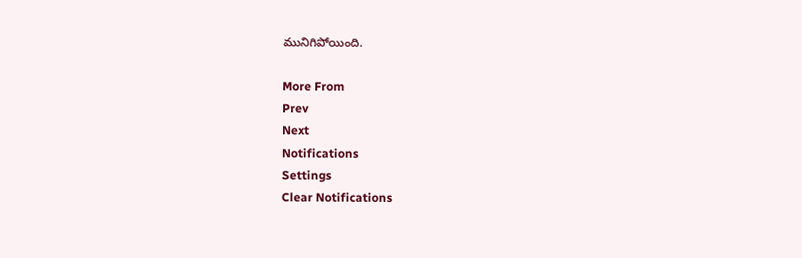మునిగిపోయింది.

More From
Prev
Next
Notifications
Settings
Clear Notifications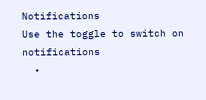Notifications
Use the toggle to switch on notifications
  •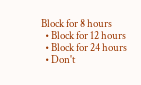Block for 8 hours
  • Block for 12 hours
  • Block for 24 hours
  • Don't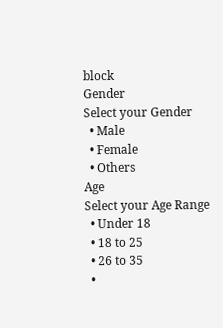block
Gender
Select your Gender
  • Male
  • Female
  • Others
Age
Select your Age Range
  • Under 18
  • 18 to 25
  • 26 to 35
  •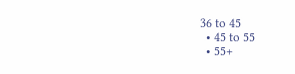36 to 45
  • 45 to 55
  • 55+